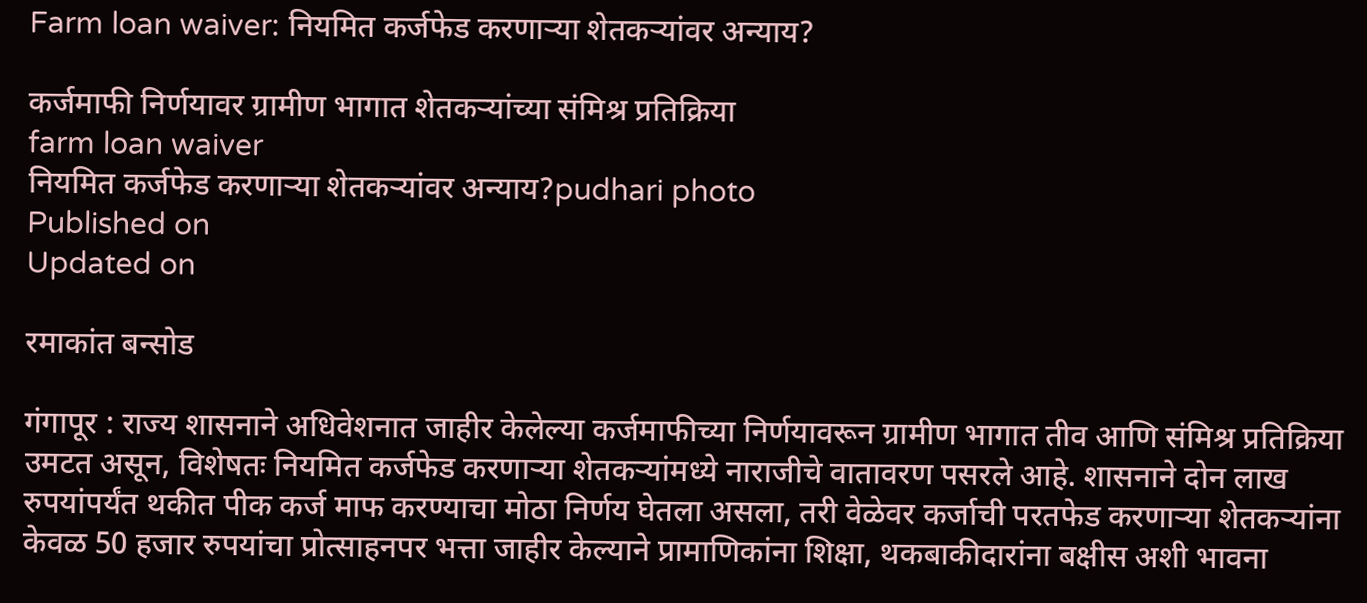Farm loan waiver: नियमित कर्जफेड करणाऱ्या शेतकऱ्यांवर अन्याय?

कर्जमाफी निर्णयावर ग्रामीण भागात शेतकऱ्यांच्या संमिश्र प्रतिक्रिया
farm loan waiver
नियमित कर्जफेड करणाऱ्या शेतकऱ्यांवर अन्याय?pudhari photo
Published on
Updated on

रमाकांत बन्सोड

गंगापूर : राज्य शासनाने अधिवेशनात जाहीर केलेल्या कर्जमाफीच्या निर्णयावरून ग्रामीण भागात तीव आणि संमिश्र प्रतिक्रिया उमटत असून, विशेषतः नियमित कर्जफेड करणाऱ्या शेतकऱ्यांमध्ये नाराजीचे वातावरण पसरले आहे. शासनाने दोन लाख रुपयांपर्यंत थकीत पीक कर्ज माफ करण्याचा मोठा निर्णय घेतला असला, तरी वेळेवर कर्जाची परतफेड करणाऱ्या शेतकऱ्यांना केवळ 50 हजार रुपयांचा प्रोत्साहनपर भत्ता जाहीर केल्याने प्रामाणिकांना शिक्षा, थकबाकीदारांना बक्षीस अशी भावना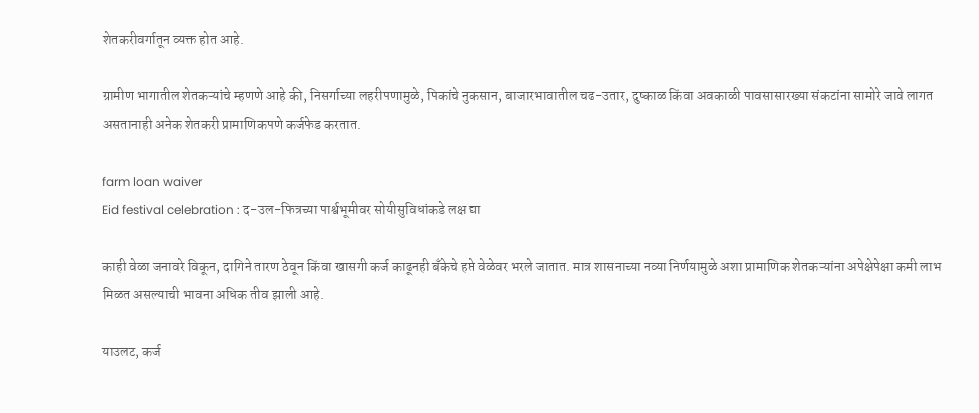शेतकरीवर्गातून व्यक्त होत आहे.

ग्रामीण भागातील शेतकऱ्यांचे म्हणणे आहे की, निसर्गाच्या लहरीपणामुळे, पिकांचे नुकसान, बाजारभावातील चढ-उतार, दुष्काळ किंवा अवकाळी पावसासारख्या संकटांना सामोरे जावे लागत असतानाही अनेक शेतकरी प्रामाणिकपणे कर्जफेड करतात.

farm loan waiver
Eid festival celebration : द-उल-फित्रच्या पार्श्वभूमीवर सोयीसुविधांकडे लक्ष द्या

काही वेळा जनावरे विकून, दागिने तारण ठेवून किंवा खासगी कर्ज काढूनही बँकेचे हप्ते वेळेवर भरले जातात. मात्र शासनाच्या नव्या निर्णयामुळे अशा प्रामाणिक शेतकऱ्यांना अपेक्षेपेक्षा कमी लाभ मिळत असल्याची भावना अधिक तीव झाली आहे.

याउलट, कर्ज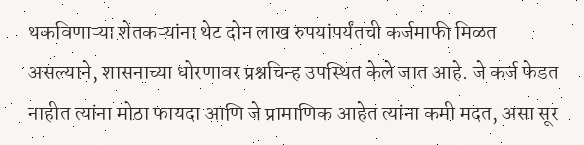थकविणाऱ्या शेतकऱ्यांना थेट दोन लाख रुपयांपर्यंतची कर्जमाफी मिळत असल्याने, शासनाच्या धोरणावर प्रश्नचिन्ह उपस्थित केले जात आहे. जे कर्ज फेडत नाहीत त्यांना मोठा फायदा आणि जे प्रामाणिक आहेत त्यांना कमी मदत, असा सूर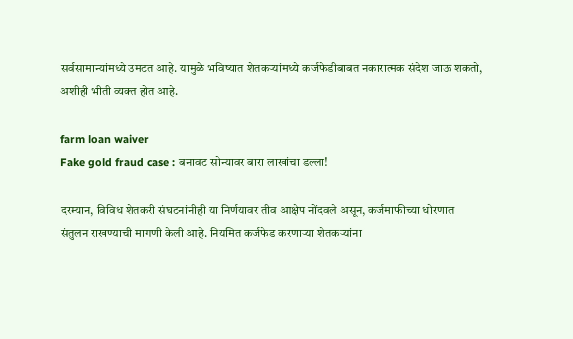सर्वसामान्यांमध्ये उमटत आहे. यामुळे भविष्यात शेतकऱ्यांमध्ये कर्जफेडीबाबत नकारात्मक संदेश जाऊ शकतो, अशीही भीती व्यक्त होत आहे.

farm loan waiver
Fake gold fraud case : बनावट सोन्यावर बारा लाखांचा डल्ला!

दरम्यान, विविध शेतकरी संघटनांनीही या निर्णयावर तीव आक्षेप नोंदवले असून, कर्जमाफीच्या धोरणात संतुलन राखण्याची मागणी केली आहे. नियमित कर्जफेड करणाऱ्या शेतकऱ्यांना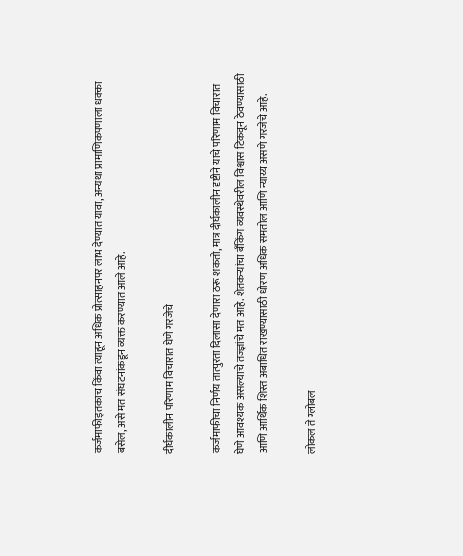कर्जमाफीइतकाच किंवा त्याहून अधिक प्रोत्साहनपर लाभ देण्यात यावा, अन्यथा प्रामाणिकपणाला धक्का बसेल, असे मत संघटनांकडून व्यक्त करण्यात आले आहे.

दीर्घकालीन परिणाम विचारात घेणे गरजेचे

कर्जमाफीचा निर्णय तात्पुरता दिलासा देणारा ठरू शकतो, मात्र दीर्घकालीन दृष्टीने याचे परिणाम विचारात घेणे आवश्यक असल्याचे तज्ज्ञांचे मत आहे. शेतकऱ्यांचा बँकिंग व्यवस्थेवरील विश्वास टिकवून ठेवण्यासाठी आणि आर्थिक शिस्त अबाधित राखण्यासाठी धोरण अधिक समतोल आणि न्याय्य असणे गरजेचे आहे.

लोकल ते ग्लोबल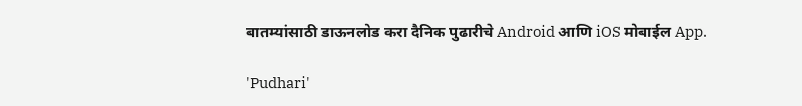बातम्यांसाठी डाऊनलोड करा दैनिक पुढारीचे Android आणि iOS मोबाईल App.

'Pudhari'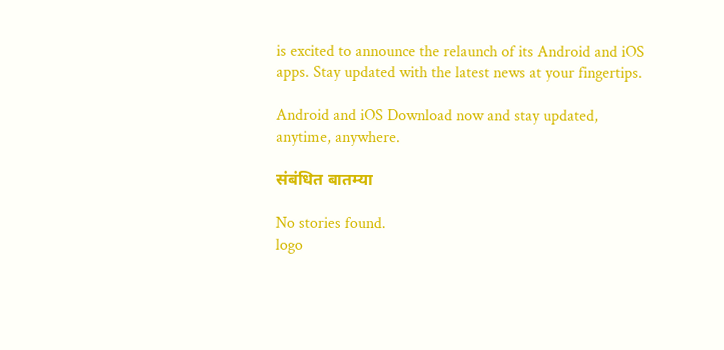is excited to announce the relaunch of its Android and iOS apps. Stay updated with the latest news at your fingertips.

Android and iOS Download now and stay updated, anytime, anywhere.

संबंधित बातम्या

No stories found.
logo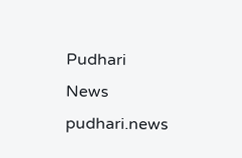Pudhari News
pudhari.news